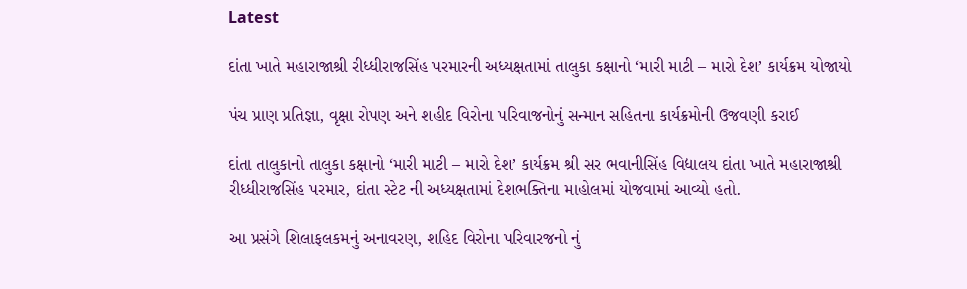Latest

દાંતા ખાતે મહારાજાશ્રી રીધ્ધીરાજસિંહ પરમારની અધ્યક્ષતામાં તાલુકા કક્ષાનો ‘મારી માટી – મારો દેશ’ કાર્યક્રમ યોજાયો

પંચ પ્રાણ પ્રતિજ્ઞા, વૃક્ષા રોપણ અને શહીદ વિરોના પરિવાજનોનું સન્માન સહિતના કાર્યક્રમોની ઉજવણી કરાઈ

દાંતા તાલુકાનો તાલુકા કક્ષાનો ‘મારી માટી – મારો દેશ’ કાર્યક્રમ શ્રી સર ભવાનીસિંહ વિદ્યાલય દાંતા ખાતે મહારાજાશ્રી રીધ્ધીરાજસિંહ પરમાર, દાંતા સ્ટેટ ની અધ્યક્ષતામાં દેશભક્તિના માહોલમાં યોજવામાં આવ્યો હતો.

આ પ્રસંગે શિલાફલકમનું અનાવરણ, શહિદ વિરોના પરિવારજનો નું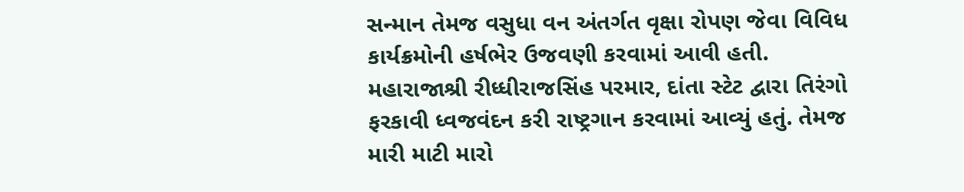સન્માન તેમજ વસુધા વન અંતર્ગત વૃક્ષા રોપણ જેવા વિવિધ કાર્યક્રમોની હર્ષભેર ઉજવણી કરવામાં આવી હતી. મહારાજાશ્રી રીધ્ધીરાજસિંહ પરમાર, દાંતા સ્ટેટ દ્વારા તિરંગો ફરકાવી ધ્વજવંદન કરી રાષ્ટ્રગાન કરવામાં આવ્યું હતું. તેમજ મારી માટી મારો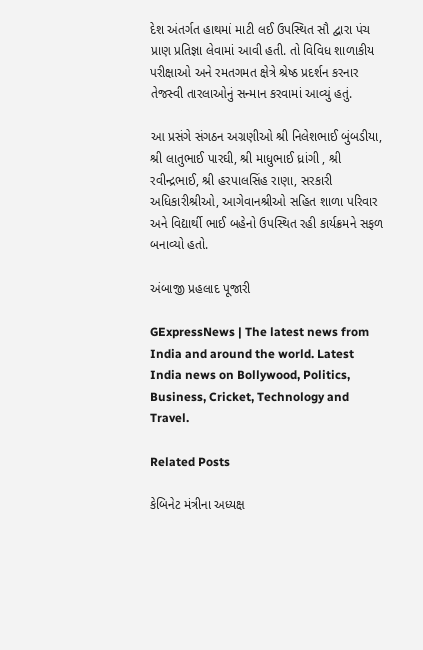દેશ અંતર્ગત હાથમાં માટી લઈ ઉપસ્થિત સૌ દ્વારા પંચ પ્રાણ પ્રતિજ્ઞા લેવામાં આવી હતી. તો વિવિધ શાળાકીય પરીક્ષાઓ અને રમતગમત ક્ષેત્રે શ્રેષ્ઠ પ્રદર્શન કરનાર તેજસ્વી તારલાઓનું સન્માન કરવામાં આવ્યું હતું.

આ પ્રસંગે સંગઠન અગ્રણીઓ શ્રી નિલેશભાઈ બુંબડીયા, શ્રી લાતુભાઈ પારઘી, શ્રી માધુભાઈ ધ્રાંગી , શ્રી રવીન્દ્રભાઈ, શ્રી હરપાલસિંહ રાણા, સરકારી અધિકારીશ્રીઓ, આગેવાનશ્રીઓ સહિત શાળા પરિવાર અને વિદ્યાર્થી ભાઈ બહેનો ઉપસ્થિત રહી કાર્યક્રમને સફળ બનાવ્યો હતો.

અંબાજી પ્રહલાદ પૂજારી

GExpressNews | The latest news from India and around the world. Latest India news on Bollywood, Politics, Business, Cricket, Technology and Travel.

Related Posts

કેબિનેટ મંત્રીના અધ્યક્ષ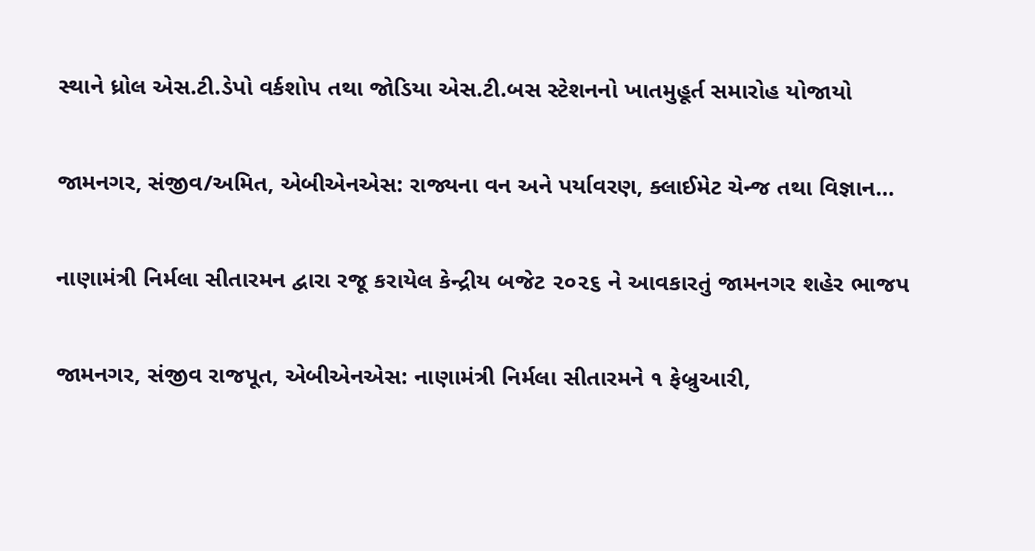સ્થાને ધ્રોલ એસ.ટી.ડેપો વર્કશોપ તથા જોડિયા એસ.ટી.બસ સ્ટેશનનો ખાતમુહૂર્ત સમારોહ યોજાયો

જામનગર, સંજીવ/અમિત, એબીએનએસ: રાજ્યના વન અને પર્યાવરણ, ક્લાઈમેટ ચેન્જ તથા વિજ્ઞાન…

નાણામંત્રી નિર્મલા સીતારમન દ્વારા રજૂ કરાયેલ કેન્દ્રીય બજેટ ૨૦૨૬ ને આવકારતું જામનગર શહેર ભાજપ

જામનગર, સંજીવ રાજપૂત, એબીએનએસ: નાણામંત્રી નિર્મલા સીતારમને ૧ ફેબ્રુઆરી,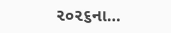૨૦૨૬ના…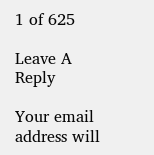1 of 625

Leave A Reply

Your email address will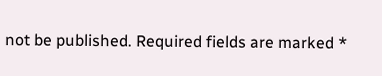not be published. Required fields are marked *